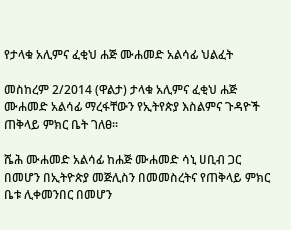የታላቁ አሊምና ፈቂህ ሐጅ ሙሐመድ አልሳፊ ህልፈት

መስከረም 2/2014 (ዋልታ) ታላቁ አሊምና ፈቂህ ሐጅ ሙሐመድ አልሳፊ ማረፋቸውን የኢትየጵያ እስልምና ጉዳዮች ጠቅላይ ምክር ቤት ገለፀ፡፡

ሼሕ ሙሐመድ አልሳፊ ከሐጅ ሙሐመድ ሳኒ ሀቢብ ጋር በመሆን በኢትዮጵያ መጅሊስን በመመስረትና የጠቅላይ ምክር ቤቱ ሊቀመንበር በመሆን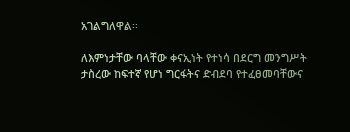አገልግለዋል፡፡

ለእምነታቸው ባላቸው ቀናኢነት የተነሳ በደርግ መንግሥት ታስረው ከፍተኛ የሆነ ግርፋትና ድብደባ የተፈፀመባቸውና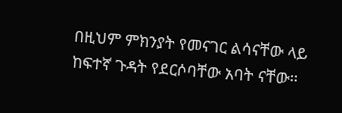በዚህም ምክንያት የመናገር ልሳናቸው ላይ ከፍተኛ ጉዳት የደርሶባቸው አባት ናቸው፡፡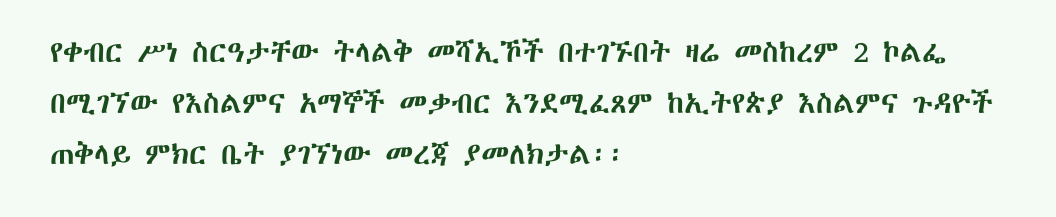የቀብር ሥነ ስርዓታቸው ትላልቅ መሻኢኾች በተገኙበት ዛሬ መስከረም 2 ኮልፌ በሚገኘው የእስልምና አማኞች መቃብር እንደሚፈጸም ከኢትየጵያ እስልምና ጉዳዮች ጠቅላይ ምክር ቤት ያገኘነው መረጃ ያመለክታል፡፡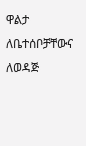ዋልታ ለቤተሰቦቻቸውና ለወዳጅ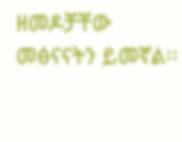ዘመዶቻቸው መፅናናትን ይመኛል፡፡